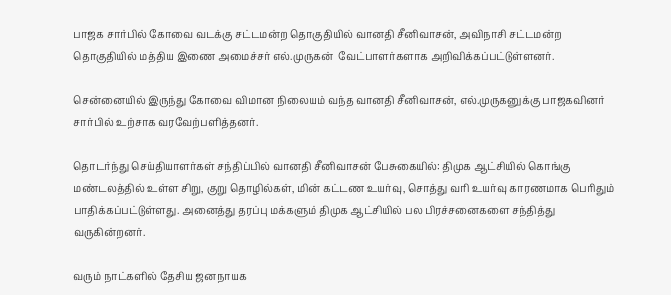பாஜக சார்பில் கோவை வடக்கு சட்டமன்ற தொகுதியில் வானதி சீனிவாசன், அவிநாசி சட்டமன்ற தொகுதியில் மத்திய இணை அமைச்சர் எல்.முருகன்  வேட்பாளர்களாக அறிவிக்கப்பட்டுள்ளனர்.

சென்னையில் இருந்து கோவை விமான நிலையம் வந்த வானதி சீனிவாசன், எல்.முருகனுக்கு பாஜகவினர் சார்பில் உற்சாக வரவேற்பளித்தனர்.

தொடர்ந்து செய்தியாளர்கள் சந்திப்பில் வானதி சீனிவாசன் பேசுகையில்: திமுக ஆட்சியில் கொங்கு மண்டலத்தில் உள்ள சிறு, குறு தொழில்கள், மின் கட்டண உயர்வு, சொத்து வரி உயர்வு காரணமாக பெரிதும் பாதிக்கப்பட்டுள்ளது. அனைத்து தரப்பு மக்களும் திமுக ஆட்சியில் பல பிரச்சனைகளை சந்தித்து வருகின்றனர்.

வரும் நாட்களில் தேசிய ஜனநாயக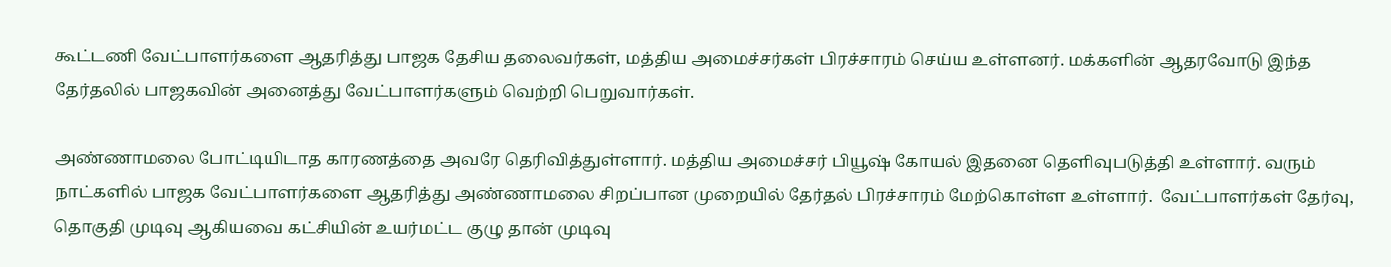கூட்டணி வேட்பாளர்களை ஆதரித்து பாஜக தேசிய தலைவர்கள், மத்திய அமைச்சர்கள் பிரச்சாரம் செய்ய உள்ளனர். மக்களின் ஆதரவோடு இந்த தேர்தலில் பாஜகவின் அனைத்து வேட்பாளர்களும் வெற்றி பெறுவார்கள்.

அண்ணாமலை போட்டியிடாத காரணத்தை அவரே தெரிவித்துள்ளார். மத்திய அமைச்சர் பியூஷ் கோயல் இதனை தெளிவுபடுத்தி உள்ளார். வரும் நாட்களில் பாஜக வேட்பாளர்களை ஆதரித்து அண்ணாமலை சிறப்பான முறையில் தேர்தல் பிரச்சாரம் மேற்கொள்ள உள்ளார்.  வேட்பாளர்கள் தேர்வு, தொகுதி முடிவு ஆகியவை கட்சியின் உயர்மட்ட குழு தான் முடிவு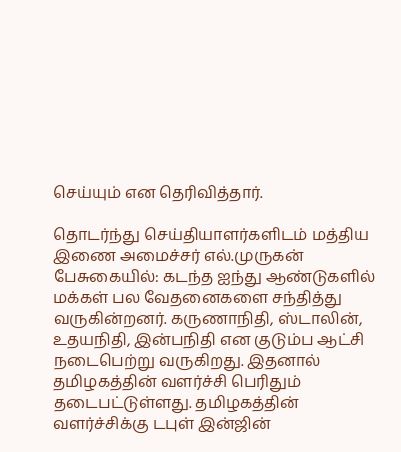செய்யும் என தெரிவித்தார்.

தொடர்ந்து செய்தியாளர்களிடம் மத்திய இணை அமைச்சர் எல்.முருகன் பேசுகையில்: கடந்த ஐந்து ஆண்டுகளில் மக்கள் பல வேதனைகளை சந்தித்து வருகின்றனர். கருணாநிதி, ஸ்டாலின், உதயநிதி, இன்பநிதி என குடும்ப ஆட்சி நடைபெற்று வருகிறது. இதனால் தமிழகத்தின் வளர்ச்சி பெரிதும் தடைபட்டுள்ளது. தமிழகத்தின் வளர்ச்சிக்கு டபுள் இன்ஜின்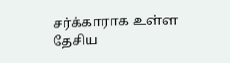சர்க்காராக உள்ள தேசிய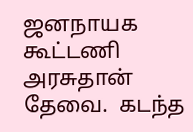ஜனநாயக கூட்டணி அரசுதான் தேவை.  கடந்த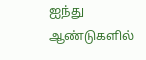ஐந்து ஆண்டுகளில்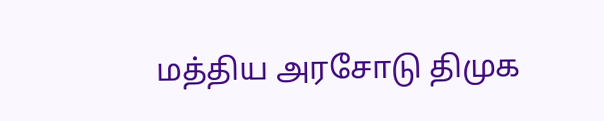மத்திய அரசோடு திமுக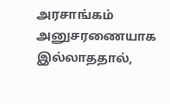அரசாங்கம் அனுசரணையாக இல்லாததால்,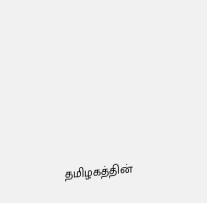தமிழகத்தின்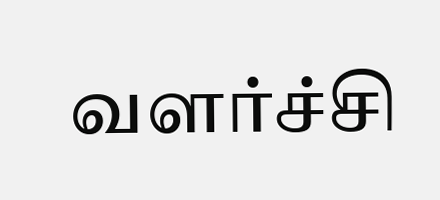வளர்ச்சி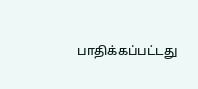பாதிக்கப்பட்டது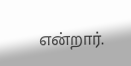என்றார்.